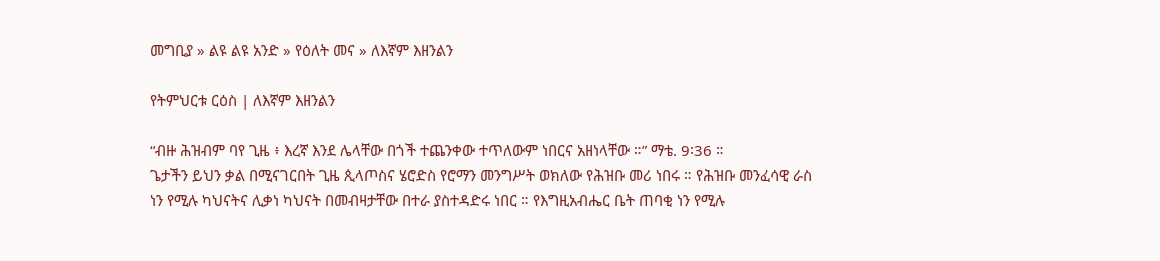መግቢያ » ልዩ ልዩ አንድ » የዕለት መና » ለእኛም እዘንልን

የትምህርቱ ርዕስ | ለእኛም እዘንልን

“ብዙ ሕዝብም ባየ ጊዜ ፥ እረኛ እንደ ሌላቸው በጎች ተጨንቀው ተጥለውም ነበርና አዘነላቸው ።” ማቴ. 9፡36 ።
ጌታችን ይህን ቃል በሚናገርበት ጊዜ ጲላጦስና ሄሮድስ የሮማን መንግሥት ወክለው የሕዝቡ መሪ ነበሩ ። የሕዝቡ መንፈሳዊ ራስ ነን የሚሉ ካህናትና ሊቃነ ካህናት በመብዛታቸው በተራ ያስተዳድሩ ነበር ። የእግዚአብሔር ቤት ጠባቂ ነን የሚሉ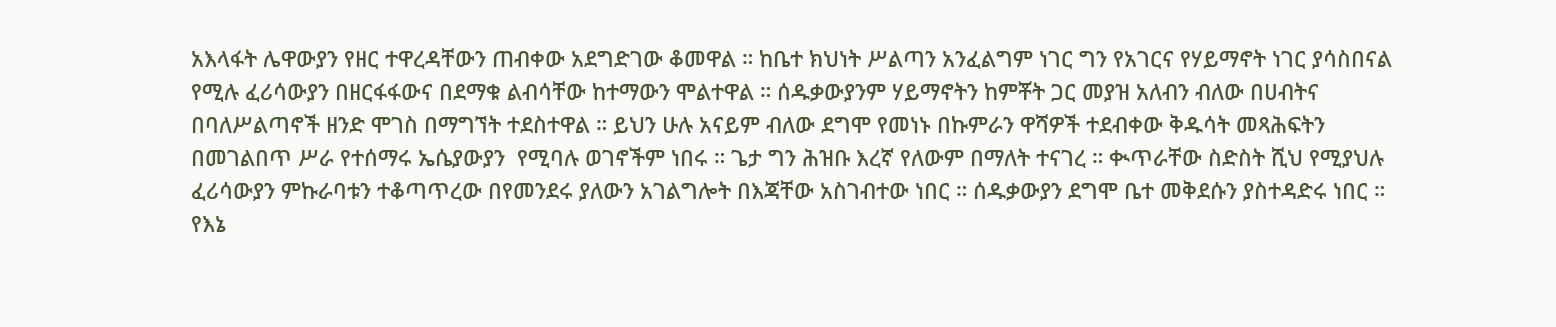አእላፋት ሌዋውያን የዘር ተዋረዳቸውን ጠብቀው አደግድገው ቆመዋል ። ከቤተ ክህነት ሥልጣን አንፈልግም ነገር ግን የአገርና የሃይማኖት ነገር ያሳስበናል የሚሉ ፈሪሳውያን በዘርፋፋውና በደማቁ ልብሳቸው ከተማውን ሞልተዋል ። ሰዱቃውያንም ሃይማኖትን ከምቾት ጋር መያዝ አለብን ብለው በሀብትና በባለሥልጣኖች ዘንድ ሞገስ በማግኘት ተደስተዋል ። ይህን ሁሉ አናይም ብለው ደግሞ የመነኑ በኩምራን ዋሻዎች ተደብቀው ቅዱሳት መጻሕፍትን በመገልበጥ ሥራ የተሰማሩ ኤሴያውያን  የሚባሉ ወገኖችም ነበሩ ። ጌታ ግን ሕዝቡ እረኛ የለውም በማለት ተናገረ ። ቊጥራቸው ስድስት ሺህ የሚያህሉ ፈሪሳውያን ምኩራባቱን ተቆጣጥረው በየመንደሩ ያለውን አገልግሎት በእጃቸው አስገብተው ነበር ። ሰዱቃውያን ደግሞ ቤተ መቅደሱን ያስተዳድሩ ነበር ። የእኔ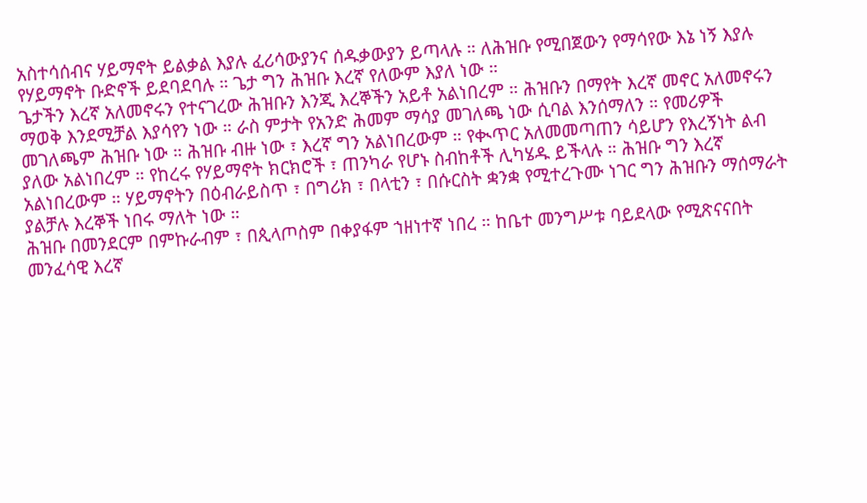አስተሳሰብና ሃይማኖት ይልቃል እያሉ ፈሪሳውያንና ሰዱቃውያን ይጣላሉ ። ለሕዝቡ የሚበጀውን የማሳየው እኔ ነኝ እያሉ የሃይማኖት ቡድኖች ይደባደባሉ ። ጌታ ግን ሕዝቡ እረኛ የለውም እያለ ነው ።
ጌታችን እረኛ አለመኖሩን የተናገረው ሕዝቡን እንጂ እረኞችን አይቶ አልነበረም ። ሕዝቡን በማየት እረኛ መኖር አለመኖሩን ማወቅ እንደሚቻል እያሳየን ነው ። ራስ ምታት የአንድ ሕመም ማሳያ መገለጫ ነው ሲባል እንሰማለን ። የመሪዎች መገለጫም ሕዝቡ ነው ። ሕዝቡ ብዙ ነው ፣ እረኛ ግን አልነበረውም ። የቊጥር አለመመጣጠን ሳይሆን የእረኝነት ልብ ያለው አልነበረም ። የከረሩ የሃይማኖት ክርክሮች ፣ ጠንካራ የሆኑ ስብከቶች ሊካሄዱ ይችላሉ ። ሕዝቡ ግን እረኛ አልነበረውም ። ሃይማኖትን በዕብራይስጥ ፣ በግሪክ ፣ በላቲን ፣ በሱርስት ቋንቋ የሚተረጉሙ ነገር ግን ሕዝቡን ማሰማራት ያልቻሉ እረኞች ነበሩ ማለት ነው ።
ሕዝቡ በመንደርም በምኩራብም ፣ በጲላጦስም በቀያፋም ኀዘነተኛ ነበረ ። ከቤተ መንግሥቱ ባይደላው የሚጽናናበት መንፈሳዊ እረኛ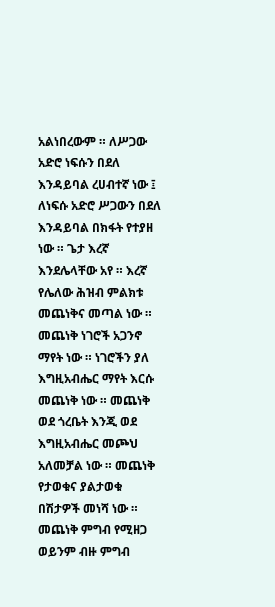አልነበረውም ። ለሥጋው አድሮ ነፍሱን በደለ እንዳይባል ረሀብተኛ ነው ፤ ለነፍሱ አድሮ ሥጋውን በደለ እንዳይባል በክፋት የተያዘ ነው ። ጌታ እረኛ እንደሌላቸው አየ ። እረኛ የሌለው ሕዝብ ምልክቱ መጨነቅና መጣል ነው ። መጨነቅ ነገሮች አጋንኖ ማየት ነው ። ነገሮችን ያለ እግዚአብሔር ማየት እርሱ መጨነቅ ነው ። መጨነቅ ወደ ጎረቤት እንጂ ወደ እግዚአብሔር መጮህ አለመቻል ነው ። መጨነቅ የታወቁና ያልታወቁ በሽታዎች መነሻ ነው ። መጨነቅ ምግብ የሚዘጋ ወይንም ብዙ ምግብ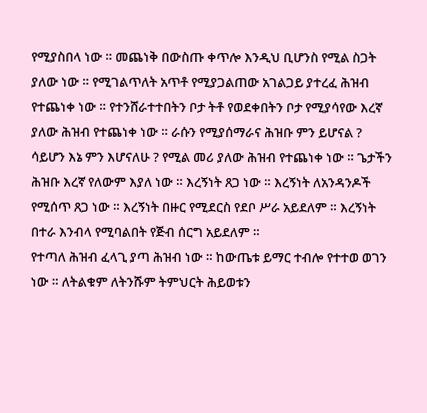የሚያስበላ ነው ። መጨነቅ በውስጡ ቀጥሎ እንዲህ ቢሆንስ የሚል ስጋት ያለው ነው ። የሚገልጥለት አጥቶ የሚያጋልጠው አገልጋይ ያተረፈ ሕዝብ የተጨነቀ ነው ። የተንሸራተተበትን ቦታ ትቶ የወደቀበትን ቦታ የሚያሳየው እረኛ ያለው ሕዝብ የተጨነቀ ነው ። ራሱን የሚያሰማራና ሕዝቡ ምን ይሆናል ? ሳይሆን እኔ ምን እሆናለሁ ? የሚል መሪ ያለው ሕዝብ የተጨነቀ ነው ። ጌታችን ሕዝቡ እረኛ የለውም እያለ ነው ። እረኝነት ጸጋ ነው ። እረኝነት ለአንዳንዶች የሚሰጥ ጸጋ ነው ። እረኝነት በዙር የሚደርስ የደቦ ሥራ አይደለም ። እረኝነት በተራ እንብላ የሚባልበት የጅብ ሰርግ አይደለም ።
የተጣለ ሕዝብ ፈላጊ ያጣ ሕዝብ ነው ። ከውጤቱ ይማር ተብሎ የተተወ ወገን ነው ። ለትልቁም ለትንሹም ትምህርት ሕይወቱን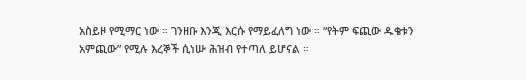አስይዞ የሚማር ነው ። ገንዘቡ እንጂ እርሱ የማይፈለግ ነው ። “የትም ፍጪው ዱቄቱን አምጪው” የሚሉ እረኞች ሲነሡ ሕዝብ የተጣለ ይሆናል ።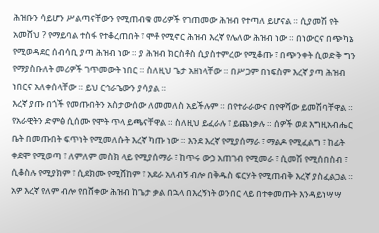ሕዝቡን ሳይሆን ሥልጣናቸውን የሚጠብቁ መሪዎች የገጠመው ሕዝብ የተጣለ ይሆናል ። ሲያመሽ የት አመሸህ ? የማይባል ተስፋ የተቆረጠበት ፣ ሞቶ የሚኖር ሕዝብ እረኛ የሌለው ሕዝብ ነው ። በነውርና በጭካኔ የሚወዳደር ሰብሳቢ ያጣ ሕዝብ ነው ። ያ ሕዝብ ክርስቶስ ሲያስተምረው የሚቆጡ ፣ በጭንቀት ሲወድቅ ግን የማያስቡለት መሪዎች ገጥመውት ነበር ። ስለዚህ ጌታ አዘነላቸው ። በሥጋም በነፍስም እረኛ ያጣ ሕዝብ ነበርና አለቀሰላቸው ። ይህ ርኅራኄውን ያሳያል ።
እረኛ ያጡ በጎች የመጡበትን አስታውሰው ለመመለስ አይችሉም ። በየተራራውና በየዋሻው ይመሽባቸዋል ። የአራዊትን ድምፅ ሲሰሙ የሞት ጥላ ይጫናቸዋል ። ስለዚህ ይፈራሉ ፣ ይጨነቃሉ ። ሰዎች ወደ እግዚአብሔር ቤት በመጡበት ፍጥነት የሚመለሱት እረኛ ካጡ ነው ። እንደ እረኛ የሚያሰማራ ፣ ማልዶ የሚፈልግ ፣ ከፊት ቀደሞ የሚወጣ ፣ ለምለም መስክ ላይ የሚያሰማራ ፣ ከጥሩ ውኃ አጠገብ የሚመራ ፣ ሲመሽ የሚሰበስብ ፣ ሲቆስሉ የሚያክም ፣ ሲደክሙ የሚሸከም ፣ አደራ አለብኝ ብሎ በቅዱስ ፍርሃት የሚጠብቅ እረኛ ያስፈልጋል ።
አዎ እረኛ የለም ብሎ የበሸቀው ሕዝብ ከጌታ ቃል በኋላ በእረኝነት ወንበር ላይ በተቀመጡት እንዳይነሣሣ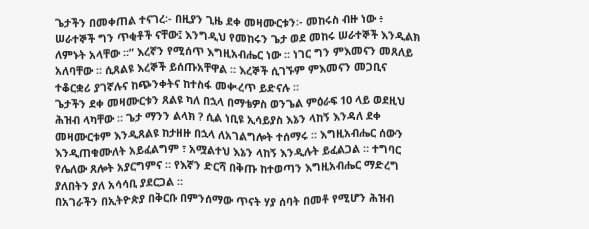ጌታችን በመቀጠል ተናገረ፡- በዚያን ጊዜ ደቀ መዛሙርቱን፡- መከሩስ ብዙ ነው ፥ ሠራተኞች ግን ጥቂቶች ናቸው፤ እንግዲህ የመከሩን ጌታ ወደ መከሩ ሠራተኞች እንዲልክ ለምኑት አላቸው ።” እረኛን የሚሰጥ እግዚአብሔር ነው ። ነገር ግን ምእመናን መጸለይ አለባቸው ። ሲጸልዩ እረኞች ይሰጡአቸዋል ። እረኞች ሲገኙም ምእመናን መጋቢና ተቆርቋሪ ያገኛሉና ከጭንቀትና ከተስፋ መቊረጥ ይድናሉ ።
ጌታችን ደቀ መዛሙርቱን ጸልዩ ካለ በኋላ በማቴዎስ ወንጌል ምዕራፍ 10 ላይ ወደዚህ ሕዝብ ላካቸው ። ጌታ ማንን ልላክ ? ሲል ነቢዩ ኢሳይያስ እኔን ላከኝ እንዳለ ደቀ መዛሙርቱም እንዲጸልዩ ከታዘዙ በኋላ ለአገልግሎት ተሰማሩ ። እግዚአብሔር ሰውን እንዲጠቁሙለት አይፈልግም ፣ አሟልተህ እኔን ላከኝ እንዲሉት ይፈልጋል ። ተግባር የሌለው ጸሎት አያርግምና ። የእኛን ድርሻ በቅጡ ከተወጣን እግዚአብሔር ማድረግ ያለበትን ያለ አሳሳቢ ያደርጋል ።
በአገራችን በኢትዮጵያ በቅርቡ በምንሰማው ጥናት ሃያ ሰባት በመቶ የሚሆን ሕዝብ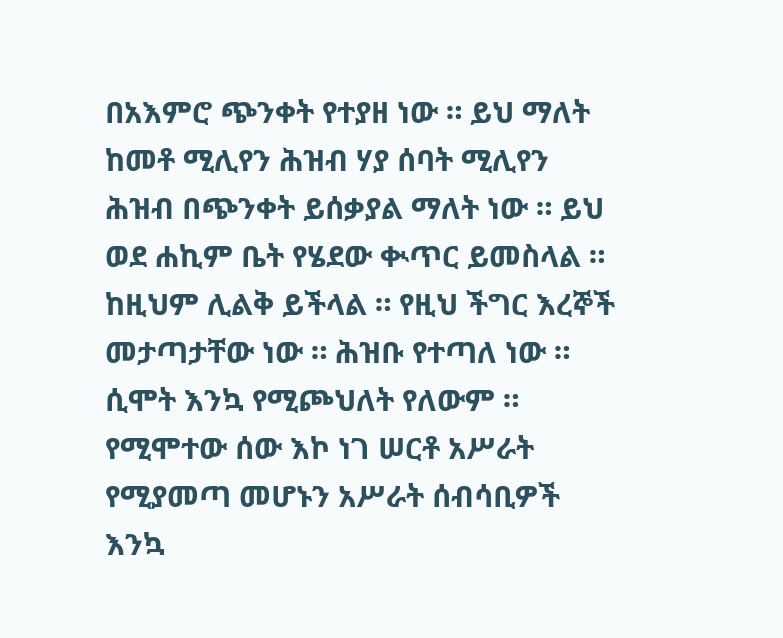በአእምሮ ጭንቀት የተያዘ ነው ። ይህ ማለት ከመቶ ሚሊየን ሕዝብ ሃያ ሰባት ሚሊየን ሕዝብ በጭንቀት ይሰቃያል ማለት ነው ። ይህ ወደ ሐኪም ቤት የሄደው ቊጥር ይመስላል ። ከዚህም ሊልቅ ይችላል ። የዚህ ችግር እረኞች መታጣታቸው ነው ። ሕዝቡ የተጣለ ነው ። ሲሞት እንኳ የሚጮህለት የለውም ። የሚሞተው ሰው እኮ ነገ ሠርቶ አሥራት የሚያመጣ መሆኑን አሥራት ሰብሳቢዎች እንኳ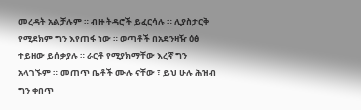መረዳት አልቻሉም ። ብዙ ትዳሮች ይፈርሳሉ ። ሊያስታርቅ የሚደክም ግን እየጠፋ ነው ። ወጣቶች በአደንዛዥ ዕፅ ተይዘው ይሰቃያሉ ። ራርቶ የሚያክማቸው እረኛ ግን አላገኙም ። መጠጥ ቤቶች ሙሉ ናቸው ፣ ይህ ሁሉ ሕዝብ ግን ቀበጥ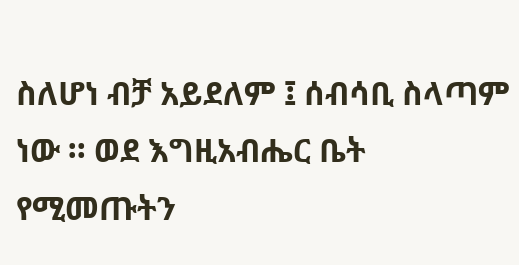ስለሆነ ብቻ አይደለም ፤ ሰብሳቢ ስላጣም ነው ። ወደ እግዚአብሔር ቤት የሚመጡትን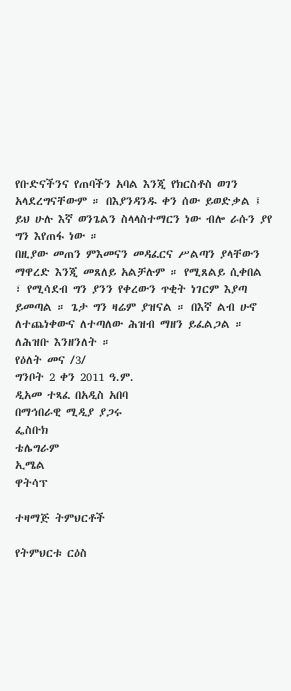የቡድናችንና የጠባችን አባል እንጂ የክርስቶስ ወገን አላደረግናቸውም ። በእያንዳንዱ ቀን ሰው ይወድቃል ፤ ይህ ሁሉ እኛ ወንጌልን ስላላስተማርን ነው ብሎ ራሱን ያየ ግን እየጠፋ ነው ።
በዚያው መጠን ምእመናን መዳፈርና ሥልጣን ያላቸውን ማዋረድ እንጂ መጸለይ አልቻሉም ። የሚጸልይ ሲቀበል ፣ የሚሳደብ ግን ያንን የቀረውን ጥቂት ነገርም እያጣ ይመጣል ። ጌታ ግን ዛሬም ያዝናል ። በእኛ ልብ ሁኖ ለተጨነቀውና ለተጣለው ሕዝብ ማዘን ይፈልጋል ። ለሕዝቡ እንዘንለት ።
የዕለት መና /3/
ግንቦት 2 ቀን 2011 ዓ.ም.
ዲአመ ተጻፈ በአዲስ አበባ
በማኅበራዊ ሚዲያ ያጋሩ
ፌስቡክ
ቴሌግራም
ኢሜል
ዋትሳፕ

ተዛማጅ ትምህርቶች

የትምህርቱ ርዕስ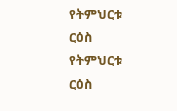የትምህርቱ ርዕስ
የትምህርቱ ርዕስ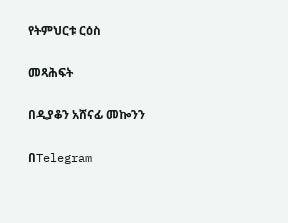የትምህርቱ ርዕስ

መጻሕፍት

በዲያቆን አሸናፊ መኰንን

በTelegram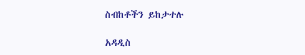ስብከቶችን ይከታተሉ

አዳዲስ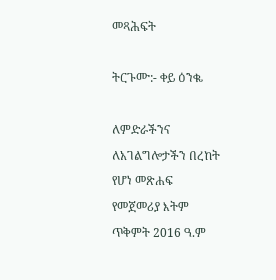መጻሕፍት

ትርጉሙ:- ቀይ ዕንቈ

ለምድራችንና ለአገልግሎታችን በረከት የሆነ መጽሐፍ
የመጀመሪያ እትም ጥቅምት 2016 ዓ.ም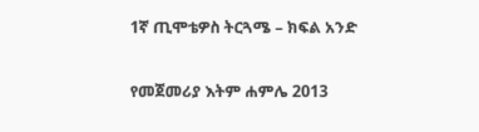1ኛ ጢሞቴዎስ ትርጓሜ – ክፍል አንድ

የመጀመሪያ እትም ሐምሌ 2013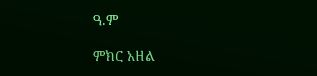ዓ.ም

ምክር አዘል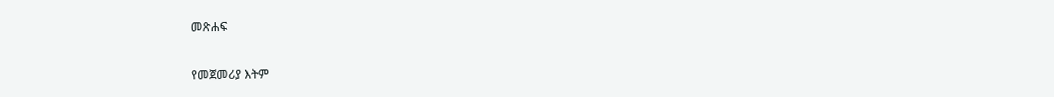መጽሐፍ

የመጀመሪያ እትም